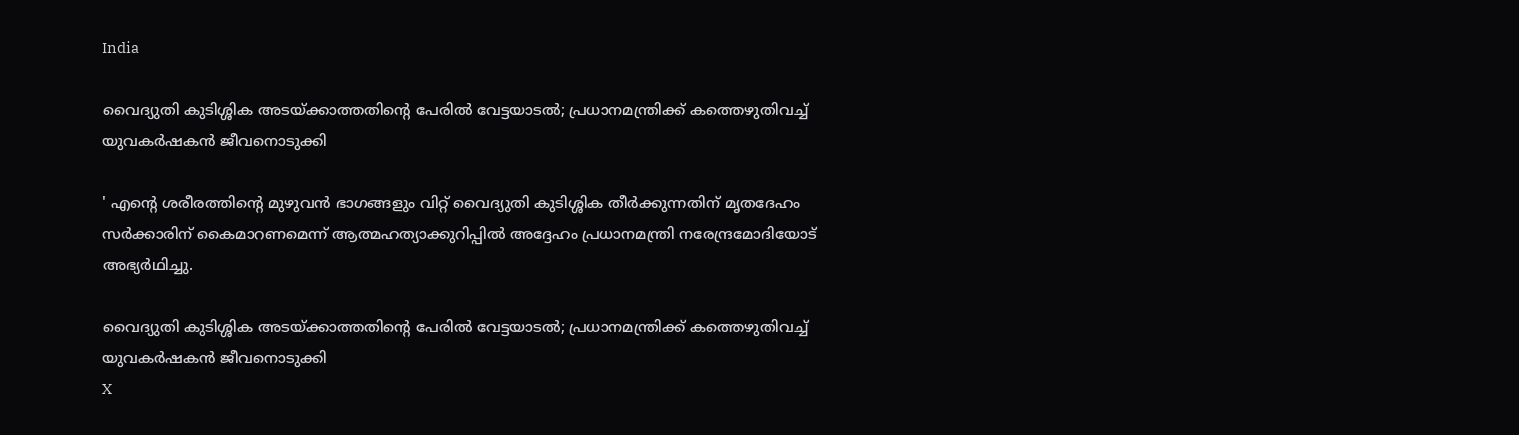India

വൈദ്യുതി കുടിശ്ശിക അടയ്ക്കാത്തതിന്റെ പേരില്‍ വേട്ടയാടല്‍; പ്രധാനമന്ത്രിക്ക് കത്തെഴുതിവച്ച് യുവകര്‍ഷകന്‍ ജീവനൊടുക്കി

' എന്റെ ശരീരത്തിന്റെ മുഴുവന്‍ ഭാഗങ്ങളും വിറ്റ് വൈദ്യുതി കുടിശ്ശിക തീര്‍ക്കുന്നതിന് മൃതദേഹം സര്‍ക്കാരിന് കൈമാറണമെന്ന് ആത്മഹത്യാക്കുറിപ്പില്‍ അദ്ദേഹം പ്രധാനമന്ത്രി നരേന്ദ്രമോദിയോട് അഭ്യര്‍ഥിച്ചു.

വൈദ്യുതി കുടിശ്ശിക അടയ്ക്കാത്തതിന്റെ പേരില്‍ വേട്ടയാടല്‍; പ്രധാനമന്ത്രിക്ക് കത്തെഴുതിവച്ച് യുവകര്‍ഷകന്‍ ജീവനൊടുക്കി
X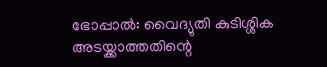ഭോപ്പാല്‍: വൈദ്യുതി കുടിശ്ശിക അടയ്ക്കാത്തതിന്റെ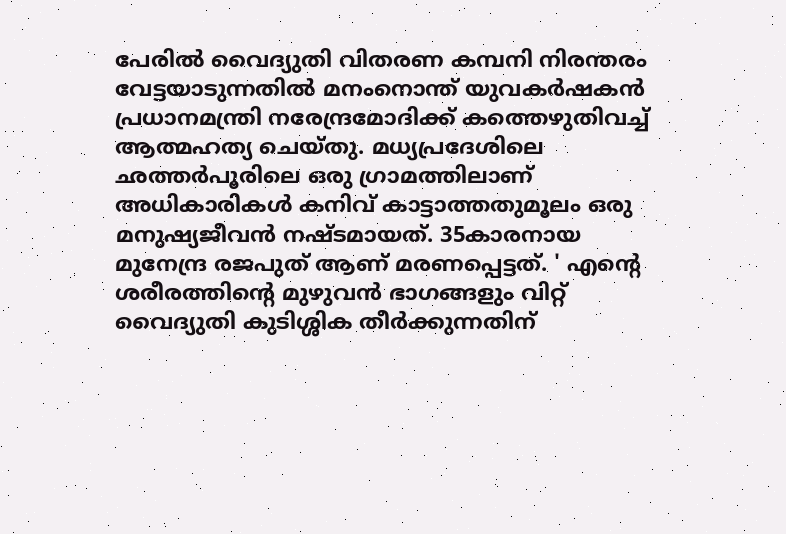പേരില്‍ വൈദ്യുതി വിതരണ കമ്പനി നിരന്തരം വേട്ടയാടുന്നതില്‍ മനംനൊന്ത് യുവകര്‍ഷകന്‍ പ്രധാനമന്ത്രി നരേന്ദ്രമോദിക്ക് കത്തെഴുതിവച്ച് ആത്മഹത്യ ചെയ്തു. മധ്യപ്രദേശിലെ ഛത്തര്‍പൂരിലെ ഒരു ഗ്രാമത്തിലാണ് അധികാരികള്‍ കനിവ് കാട്ടാത്തതുമൂലം ഒരു മനുഷ്യജീവന്‍ നഷ്ടമായത്. 35കാരനായ മുനേന്ദ്ര രജപുത് ആണ് മരണപ്പെട്ടത്. ' എന്റെ ശരീരത്തിന്റെ മുഴുവന്‍ ഭാഗങ്ങളും വിറ്റ് വൈദ്യുതി കുടിശ്ശിക തീര്‍ക്കുന്നതിന്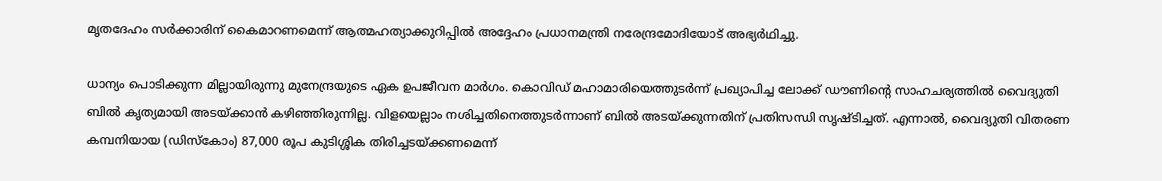മൃതദേഹം സര്‍ക്കാരിന് കൈമാറണമെന്ന് ആത്മഹത്യാക്കുറിപ്പില്‍ അദ്ദേഹം പ്രധാനമന്ത്രി നരേന്ദ്രമോദിയോട് അഭ്യര്‍ഥിച്ചു.

ധാന്യം പൊടിക്കുന്ന മില്ലായിരുന്നു മുനേന്ദ്രയുടെ ഏക ഉപജീവന മാര്‍ഗം. കൊവിഡ് മഹാമാരിയെത്തുടര്‍ന്ന് പ്രഖ്യാപിച്ച ലോക്ക് ഡൗണിന്റെ സാഹചര്യത്തില്‍ വൈദ്യുതി ബില്‍ കൃത്യമായി അടയ്ക്കാന്‍ കഴിഞ്ഞിരുന്നില്ല. വിളയെല്ലാം നശിച്ചതിനെത്തുടര്‍ന്നാണ് ബില്‍ അടയ്ക്കുന്നതിന് പ്രതിസന്ധി സൃഷ്ടിച്ചത്. എന്നാല്‍, വൈദ്യുതി വിതരണ കമ്പനിയായ (ഡിസ്‌കോം) 87,000 രൂപ കുടിശ്ശിക തിരിച്ചടയ്ക്കണമെന്ന്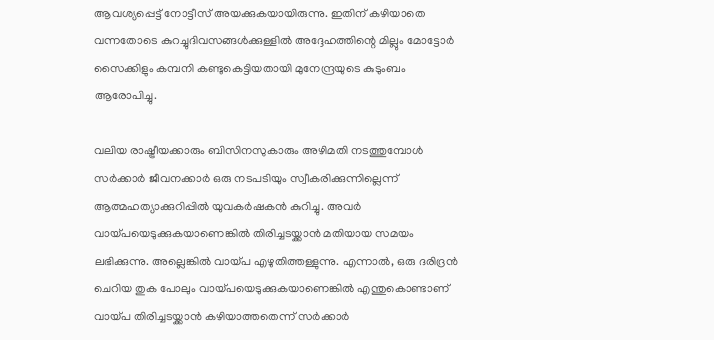ആവശ്യപ്പെട്ട് നോട്ടീസ് അയക്കുകയായിരുന്നു. ഇതിന് കഴിയാതെ വന്നതോടെ കുറച്ചുദിവസങ്ങള്‍ക്കുള്ളില്‍ അദ്ദേഹത്തിന്റെ മില്ലും മോട്ടോര്‍ സൈക്കിളും കമ്പനി കണ്ടുകെട്ടിയതായി മുനേന്ദ്രയുടെ കുടുംബം ആരോപിച്ചു.

വലിയ രാഷ്ട്രീയക്കാരും ബിസിനസുകാരും അഴിമതി നടത്തുമ്പോള്‍ സര്‍ക്കാര്‍ ജീവനക്കാര്‍ ഒരു നടപടിയും സ്വീകരിക്കുന്നില്ലെന്ന് ആത്മഹത്യാക്കുറിപ്പില്‍ യുവകര്‍ഷകന്‍ കുറിച്ചു. അവര്‍ വായ്പയെടുക്കുകയാണെങ്കില്‍ തിരിച്ചടയ്ക്കാന്‍ മതിയായ സമയം ലഭിക്കുന്നു. അല്ലെങ്കില്‍ വായ്പ എഴുതിത്തള്ളുന്നു. എന്നാല്‍, ഒരു ദരിദ്രന്‍ ചെറിയ തുക പോലും വായ്പയെടുക്കുകയാണെങ്കില്‍ എന്തുകൊണ്ടാണ് വായ്പ തിരിച്ചടയ്ക്കാന്‍ കഴിയാത്തതെന്ന് സര്‍ക്കാര്‍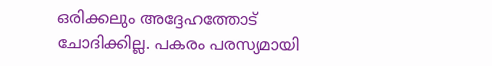ഒരിക്കലും അദ്ദേഹത്തോട് ചോദിക്കില്ല. പകരം പരസ്യമായി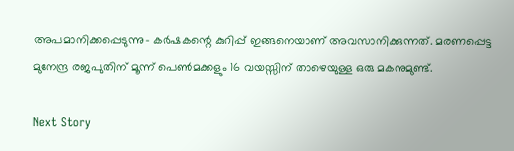അപമാനിക്കപ്പെടുന്നു- കര്‍ഷകന്റെ കുറിപ്പ് ഇങ്ങനെയാണ് അവസാനിക്കുന്നത്. മരണപ്പെട്ട മുനേന്ദ്ര രജപുതിന് മൂന്ന് പെണ്‍മക്കളും 16 വയസ്സിന് താഴെയുള്ള ഒരു മകനുമുണ്ട്.

Next Story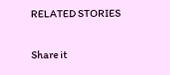RELATED STORIES

Share it